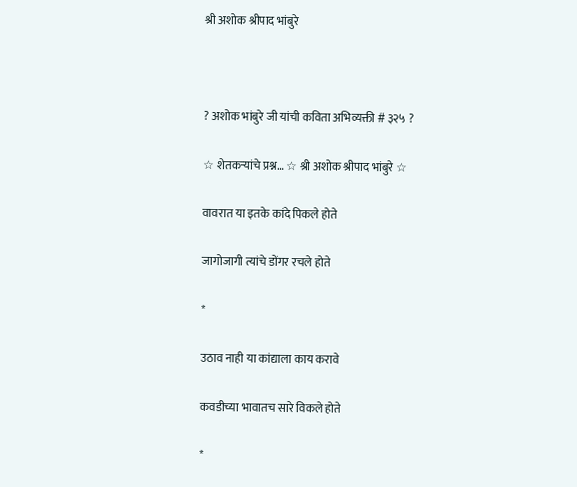श्री अशोक श्रीपाद भांबुरे



? अशोक भांबुरे जी यांची कविता अभिव्यक्ती # ३२५ ?

☆ शेतकऱ्यांचे प्रश्न… ☆ श्री अशोक श्रीपाद भांबुरे ☆

वावरात या इतके कांदे पिकले होते

जागोजागी त्यांचे डोंगर रचले होते

*

उठाव नाही या कांद्याला काय करावे

कवडीच्या भावातच सारे विकले होते

*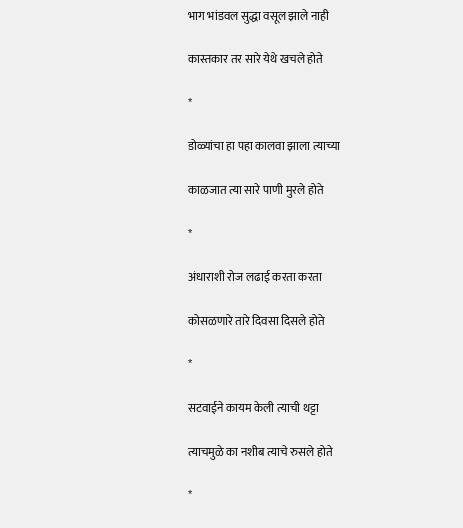भाग भांडवल सुद्धा वसूल झाले नाही

कास्तकार तर सारे येथे खचले होते

*

डोळ्यांचा हा पहा कालवा झाला त्याच्या

काळजात त्या सारे पाणी मुरले होते

*

अंधाराशी रोज लढाई करता करता

कोसळणारे तारे दिवसा दिसले होते

*

सटवाईने कायम केली त्याची थट्टा

त्याचमुळे का नशीब त्याचे रुसले होते

*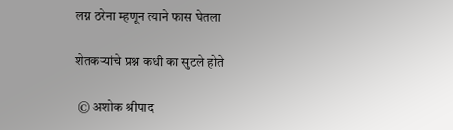लग्न ठरेना म्हणून त्याने फास घेतला

शेतकऱ्यांचे प्रश्न कधी का सुटले होते

 © अशोक श्रीपाद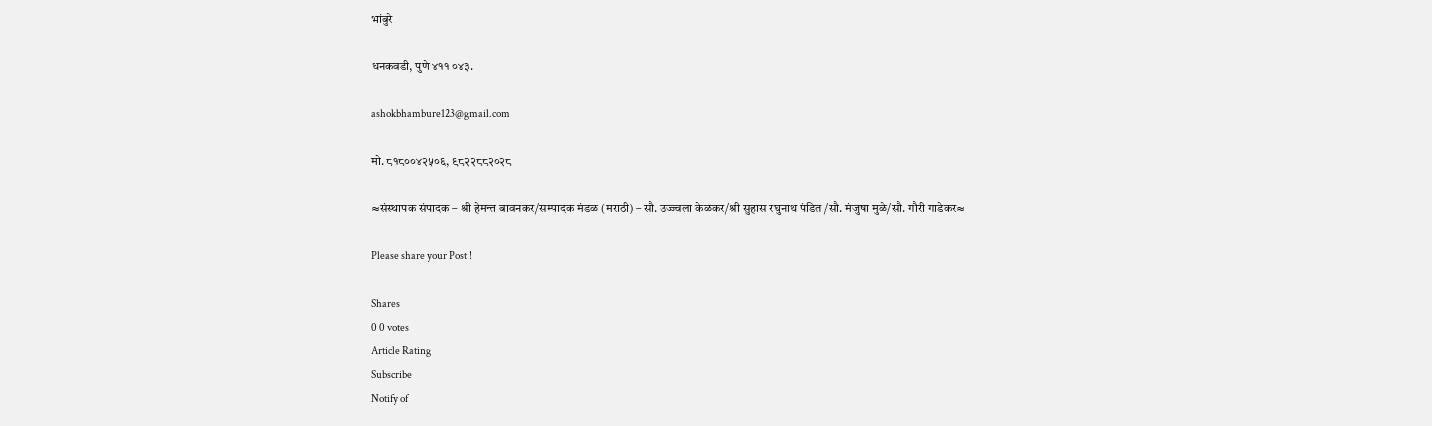भांबुरे

धनकवडी, पुणे ४११ ०४३.

ashokbhambure123@gmail.com

मो. ८१८००४२५०६, ९८२२८८२०२८

≈संस्थापक संपादक – श्री हेमन्त बावनकर/सम्पादक मंडळ (मराठी) – सौ. उज्ज्वला केळकर/श्री सुहास रघुनाथ पंडित /सौ. मंजुषा मुळे/सौ. गौरी गाडेकर≈

Please share your Post !

Shares
0 0 votes
Article Rating
Subscribe
Notify of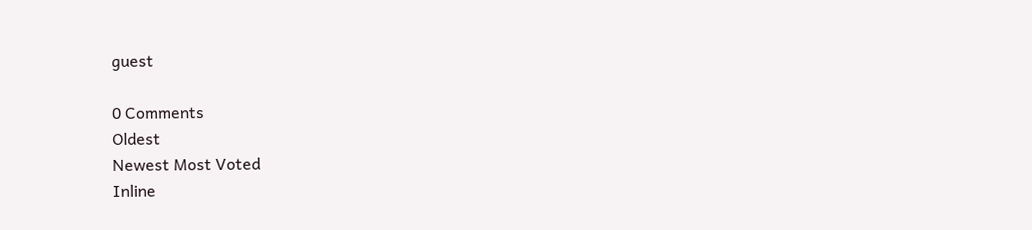guest

0 Comments
Oldest
Newest Most Voted
Inline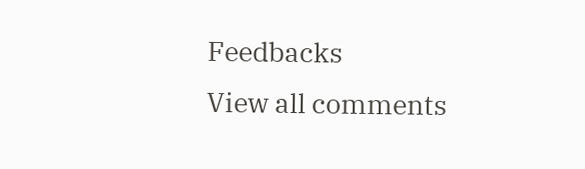Feedbacks
View all comments